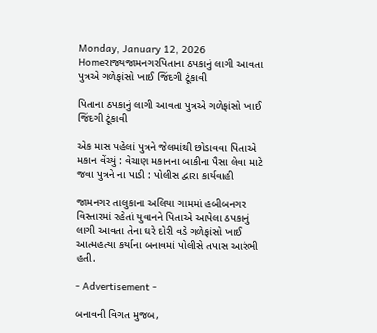Monday, January 12, 2026
Homeરાજ્યજામનગરપિતાના ઠપકાનું લાગી આવતા પુત્રએ ગળેફાંસો ખાઈ જિંદગી ટૂંકાવી

પિતાના ઠપકાનું લાગી આવતા પુત્રએ ગળેફાંસો ખાઈ જિંદગી ટૂંકાવી

એક માસ પહેલાં પુત્રને જેલમાંથી છોડાવવા પિતાએ મકાન વેંચ્યું : વેચાણ મકાનના બાકીના પૈસા લેવા માટે જવા પુત્રને ના પાડી : પોલીસ દ્વારા કાર્યવાહી

જામનગર તાલુકાના અલિયા ગામમાં હબીબનગર વિસ્તારમાં રહેતાં યુવાનને પિતાએ આપેલા ઠપકાનું લાગી આવતા તેના ઘરે દોરી વડે ગળેફાંસો ખાઈ આત્મહત્યા કર્યાના બનાવમાં પોલીસે તપાસ આરંભી હતી.

- Advertisement -

બનાવની વિગત મુજબ,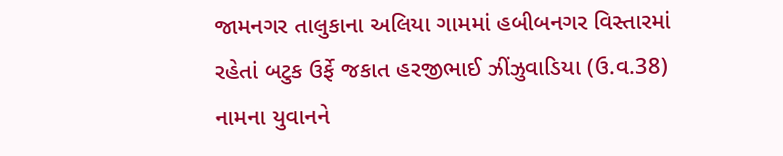જામનગર તાલુકાના અલિયા ગામમાં હબીબનગર વિસ્તારમાં રહેતાં બટુક ઉર્ફે જકાત હરજીભાઈ ઝીંઝુવાડિયા (ઉ.વ.38) નામના યુવાનને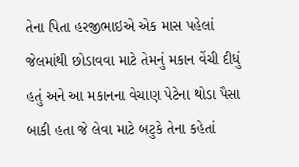તેના પિતા હરજીભાઇએ એક માસ પહેલાં જેલમાંથી છોડાવવા માટે તેમનું મકાન વેંચી દીધું હતું અને આ મકાનના વેચાણ પેટેના થોડા પૈસા બાકી હતા જે લેવા માટે બટુકે તેના કહેતાં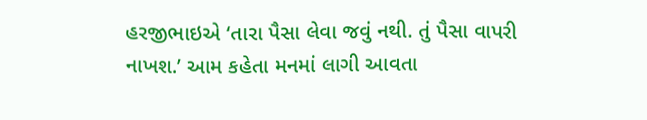હરજીભાઇએ ‘તારા પૈસા લેવા જવું નથી. તું પૈસા વાપરી નાખશ.’ આમ કહેતા મનમાં લાગી આવતા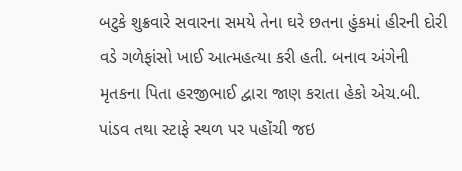બટુકે શુક્રવારે સવારના સમયે તેના ઘરે છતના હુંકમાં હીરની દોરી વડે ગળેફાંસો ખાઈ આત્મહત્યા કરી હતી. બનાવ અંગેની મૃતકના પિતા હરજીભાઈ દ્વારા જાણ કરાતા હેકો એચ.બી. પાંડવ તથા સ્ટાફે સ્થળ પર પહોંચી જઇ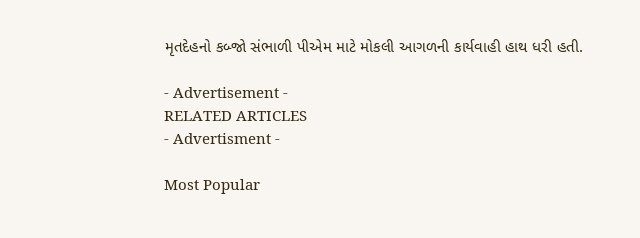મૃતદેહનો કબ્જો સંભાળી પીએમ માટે મોકલી આગળની કાર્યવાહી હાથ ધરી હતી.

- Advertisement -
RELATED ARTICLES
- Advertisment -

Most Popular